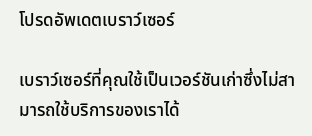โปรดอัพเดตเบราว์เซอร์

เบราว์เซอร์ที่คุณใช้เป็นเวอร์ชันเก่าซึ่งไม่สามารถใช้บริการของเราได้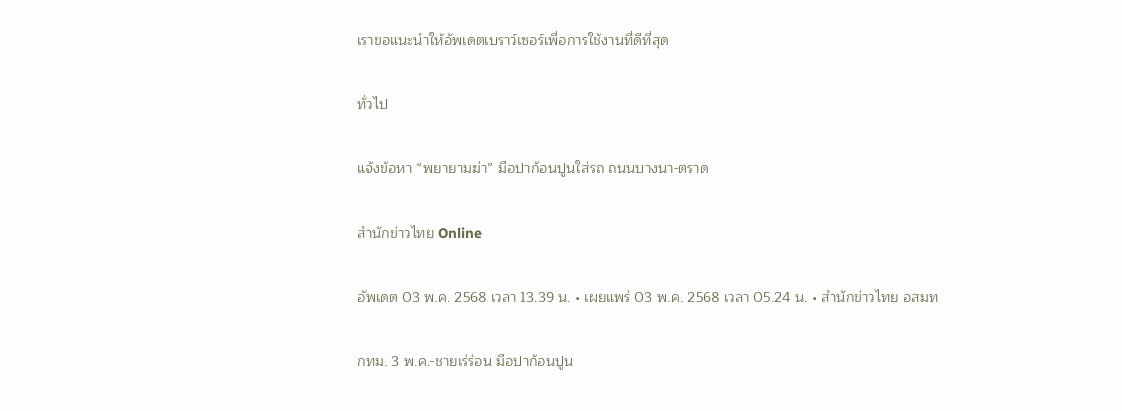เราขอแนะนำให้อัพเดตเบราว์เซอร์เพื่อการใช้งานที่ดีที่สุด

ทั่วไป

แจ้งข้อหา “พยายามฆ่า” มือปาก้อนปูนใส่รถ ถนนบางนา-ตราด

สำนักข่าวไทย Online

อัพเดต 03 พ.ค. 2568 เวลา 13.39 น. • เผยแพร่ 03 พ.ค. 2568 เวลา 05.24 น. • สำนักข่าวไทย อสมท

กทม. 3 พ.ค.-ชายเร่ร่อน มือปาก้อนปูน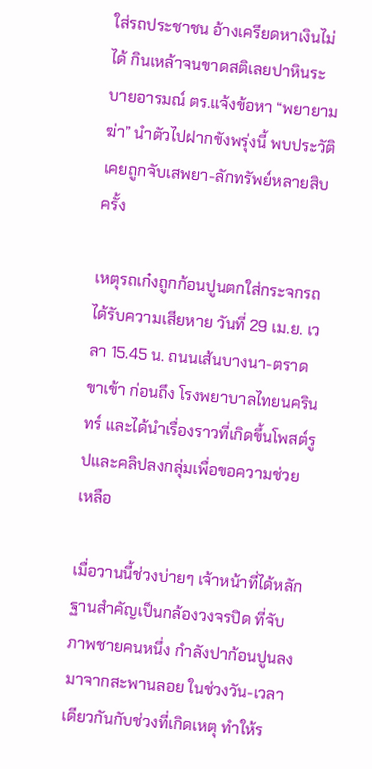ใส่รถประชาชน อ้างเครียดหาเงินไม่ได้ กินเหล้าจนขาดสติเลยปาหินระบายอารมณ์ ตร.แจ้งข้อหา “พยายามฆ่า” นำตัวไปฝากขังพรุ่งนี้ พบประวัติเคยถูกจับเสพยา-ลักทรัพย์หลายสิบครั้ง

เหตุรถเก๋งถูกก้อนปูนตกใส่กระจกรถ ได้รับความเสียหาย วันที่ 29 เม.ย. เวลา 15.45 น. ถนนเส้นบางนา-ตราด ขาเข้า ก่อนถึง โรงพยาบาลไทยนครินทร์ และได้นำเรื่องราวที่เกิดขึ้นโพสต์รูปและคลิปลงกลุ่มเพื่อขอความช่วยเหลือ

เมื่อวานนี้ช่วงบ่ายๆ เจ้าหน้าที่ได้หลักฐานสำคัญเป็นกล้องวงจรปิด ที่จับภาพชายคนหนึ่ง กำลังปาก้อนปูนลงมาจากสะพานลอย ในช่วงวัน-เวลา เดียวกันกับช่วงที่เกิดเหตุ ทำให้ร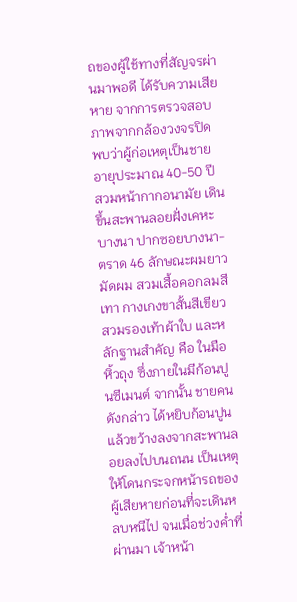ถของผู้ใช้ทางที่สัญจรผ่านมาพอดี ได้รับความเสียหาย จากการตรวจสอบภาพจากกล้องวงจรปิด พบว่าผู้ก่อเหตุเป็นชาย อายุประมาณ 40-50 ปี สวมหน้ากากอนามัย เดินขึ้นสะพานลอยฝั่งเคหะบางนา ปากซอยบางนา-ตราด 46 ลักษณะผมยาว มัดผม สวมเสื้อคอกลมสีเทา กางเกงขาสั้นสีเขียว สวมรองเท้าผ้าใบ และหลักฐานสำคัญ คือ ในมือหิ้วถุง ซึ่งภายในมีก้อนปูนซีเมนต์ จากนั้น ชายคนดังกล่าว ได้หยิบก้อนปูน แล้วขว้างลงจากสะพานลอยลงไปบนถนน เป็นเหตุให้โดนกระจกหน้ารถของผู้เสียหายก่อนที่จะเดินหลบหนีไป จนเมื่อช่วงค่ำที่ผ่านมา เจ้าหน้า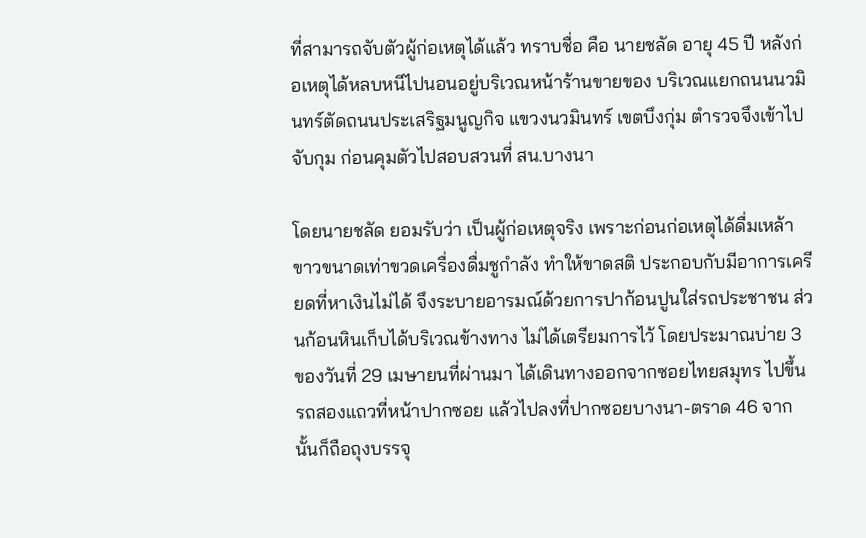ที่สามารถจับตัวผู้ก่อเหตุได้แล้ว ทราบชื่อ คือ นายชลัด อายุ 45 ปี หลังก่อเหตุได้หลบหนีไปนอนอยู่บริเวณหน้าร้านขายของ บริเวณแยกถนนนวมินทร์ตัดถนนประเสริฐมนูญกิจ แขวงนวมินทร์ เขตบึงกุ่ม ตำรวจจึงเข้าไปจับกุม ก่อนคุมตัวไปสอบสวนที่ สน.บางนา

โดยนายชลัด ยอมรับว่า เป็นผู้ก่อเหตุจริง เพราะก่อนก่อเหตุได้ดื่มเหล้าขาวขนาดเท่าขวดเครื่องดื่มชูกำลัง ทำให้ขาดสติ ประกอบกับมีอาการเครียดที่หาเงินไม่ได้ จึงระบายอารมณ์ด้วยการปาก้อนปูนใส่รถประชาชน ส่วนก้อนหินเก็บได้บริเวณข้างทาง ไม่ได้เตรียมการไว้ โดยประมาณบ่าย 3 ของวันที่ 29 เมษายนที่ผ่านมา ได้เดินทางออกจากซอยไทยสมุทร ไปขึ้นรถสองแถวที่หน้าปากซอย แล้วไปลงที่ปากซอยบางนา-ตราด 46 จากนั้นก็ถือถุงบรรจุ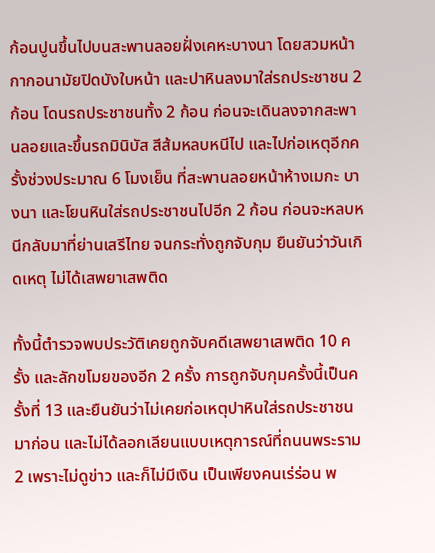ก้อนปูนขึ้นไปบนสะพานลอยฝั่งเคหะบางนา โดยสวมหน้ากากอนามัยปิดบังใบหน้า และปาหินลงมาใส่รถประชาชน 2 ก้อน โดนรถประชาชนทั้ง 2 ก้อน ก่อนจะเดินลงจากสะพานลอยและขึ้นรถมินิบัส สีส้มหลบหนีไป และไปก่อเหตุอีกครั้งช่วงประมาณ 6 โมงเย็น ที่สะพานลอยหน้าห้างเมกะ บางนา และโยนหินใส่รถประชาชนไปอีก 2 ก้อน ก่อนจะหลบหนีกลับมาที่ย่านเสรีไทย จนกระทั่งถูกจับกุม ยืนยันว่าวันเกิดเหตุ ไม่ได้เสพยาเสพติด

ทั้งนี้ตำรวจพบประวัติเคยถูกจับคดีเสพยาเสพติด 10 ครั้ง และลักขโมยของอีก 2 ครั้ง การถูกจับกุมครั้งนี้เป็นครั้งที่ 13 และยืนยันว่าไม่เคยก่อเหตุปาหินใส่รถประชาชนมาก่อน และไม่ได้ลอกเลียนแบบเหตุการณ์ที่ถนนพระราม 2 เพราะไม่ดูข่าว และก็ไม่มีเงิน เป็นเพียงคนเร่ร่อน พ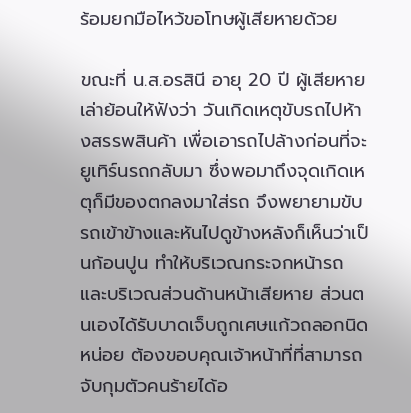ร้อมยกมือไหว้ขอโทษผู้เสียหายด้วย

ขณะที่ น.ส.อรสินี อายุ 20 ปี ผู้เสียหาย เล่าย้อนให้ฟังว่า วันเกิดเหตุขับรถไปห้างสรรพสินค้า เพื่อเอารถไปล้างก่อนที่จะยูเทิร์นรถกลับมา ซึ่งพอมาถึงจุดเกิดเหตุก็มีของตกลงมาใส่รถ จึงพยายามขับรถเข้าข้างและหันไปดูข้างหลังก็เห็นว่าเป็นก้อนปูน ทำให้บริเวณกระจกหน้ารถและบริเวณส่วนด้านหน้าเสียหาย ส่วนตนเองได้รับบาดเจ็บถูกเศษแก้วถลอกนิดหน่อย ต้องขอบคุณเจ้าหน้าที่ที่สามารถจับกุมตัวคนร้ายได้อ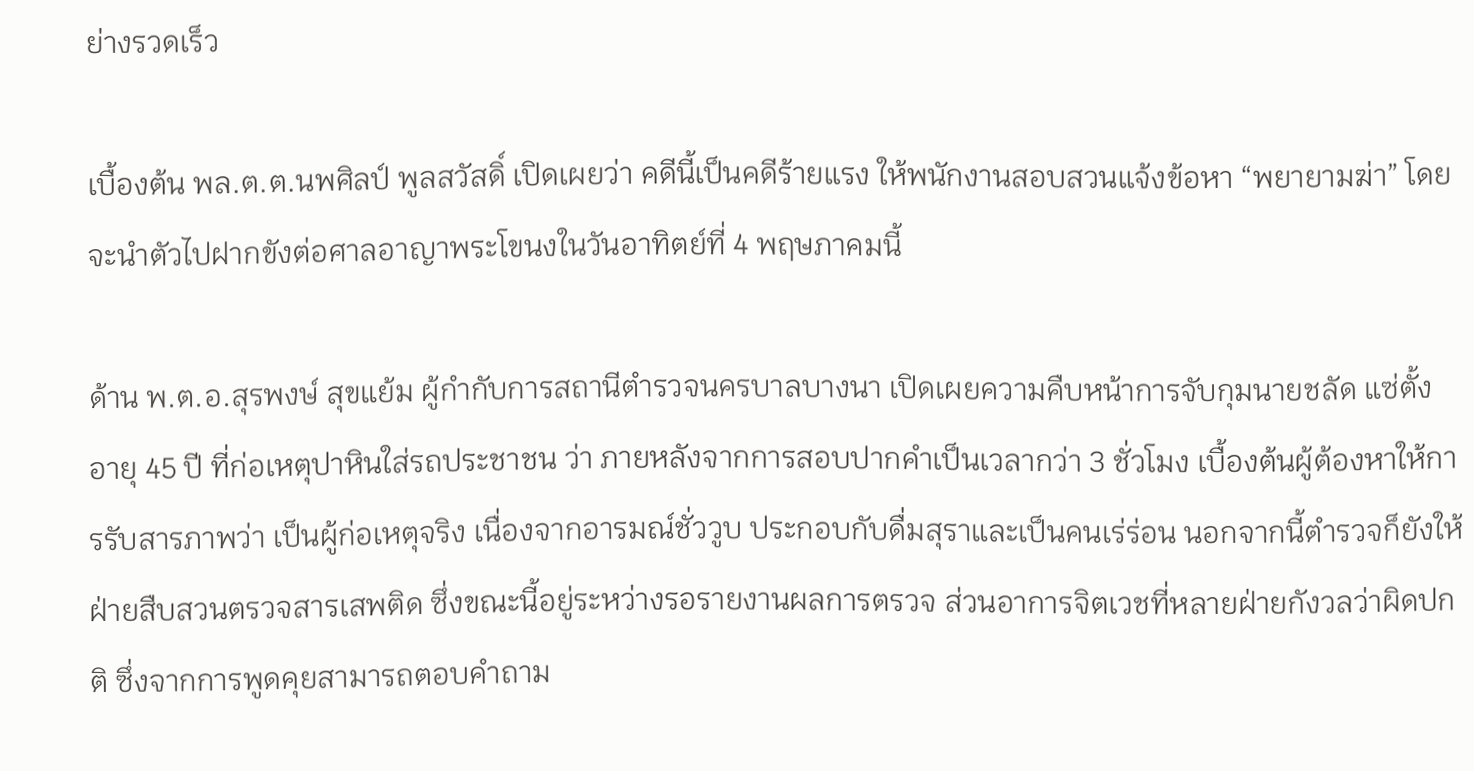ย่างรวดเร็ว

เบื้องต้น พล.ต.ต.นพศิลป์ พูลสวัสดิ์ เปิดเผยว่า คดีนี้เป็นคดีร้ายแรง ให้พนักงานสอบสวนแจ้งข้อหา “พยายามฆ่า” โดยจะนำตัวไปฝากขังต่อศาลอาญาพระโขนงในวันอาทิตย์ที่ 4 พฤษภาคมนี้

ด้าน พ.ต.อ.สุรพงษ์ สุขแย้ม ผู้กำกับการสถานีตำรวจนครบาลบางนา เปิดเผยความคืบหน้าการจับกุมนายชลัด แซ่ตั้ง อายุ 45 ปี ที่ก่อเหตุปาหินใส่รถประชาชน ว่า ภายหลังจากการสอบปากคำเป็นเวลากว่า 3 ชั่วโมง เบื้องต้นผู้ต้องหาให้การรับสารภาพว่า เป็นผู้ก่อเหตุจริง เนื่องจากอารมณ์ชั่ววูบ ประกอบกับดื่มสุราและเป็นคนเร่ร่อน นอกจากนี้ตำรวจก็ยังให้ฝ่ายสืบสวนตรวจสารเสพติด ซึ่งขณะนี้อยู่ระหว่างรอรายงานผลการตรวจ ส่วนอาการจิตเวชที่หลายฝ่ายกังวลว่าผิดปกติ ซึ่งจากการพูดคุยสามารถตอบคำถาม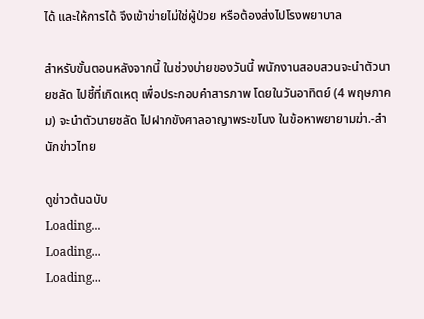ได้ และให้การได้ จึงเข้าข่ายไม่ใช่ผู้ป่วย หรือต้องส่งไปโรงพยาบาล

สำหรับขั้นตอนหลังจากนี้ ในช่วงบ่ายของวันนี้ พนักงานสอบสวนจะนำตัวนายชลัด ไปชี้ที่เกิดเหตุ เพื่อประกอบคำสารภาพ โดยในวันอาทิตย์ (4 พฤษภาคม) จะนำตัวนายชลัด ไปฝากขังศาลอาญาพระขโนง ในข้อหาพยายามฆ่า.-สำนักข่าวไทย

ดูข่าวต้นฉบับ
Loading...
Loading...
Loading...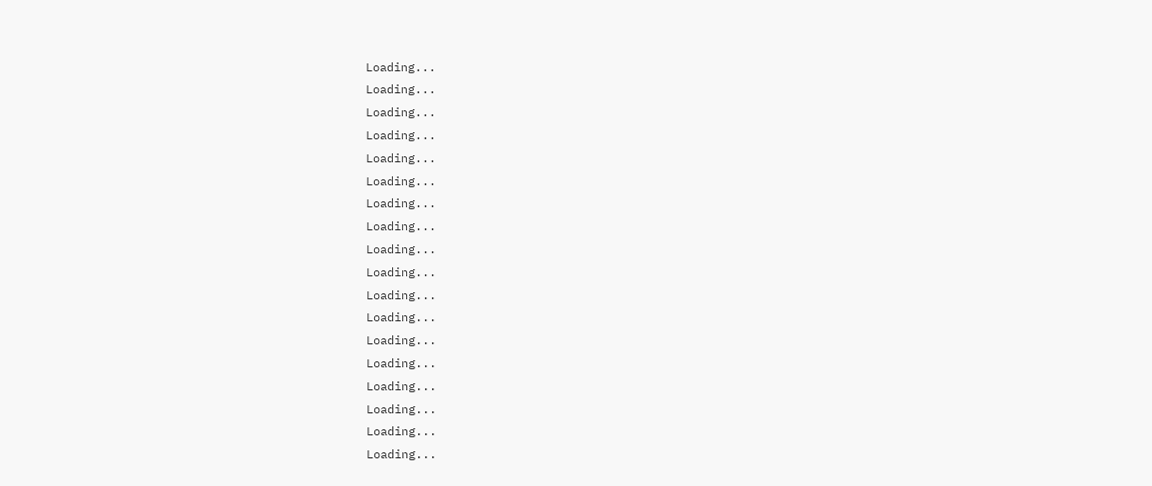Loading...
Loading...
Loading...
Loading...
Loading...
Loading...
Loading...
Loading...
Loading...
Loading...
Loading...
Loading...
Loading...
Loading...
Loading...
Loading...
Loading...
Loading...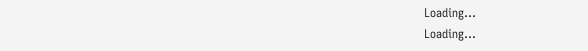Loading...
Loading...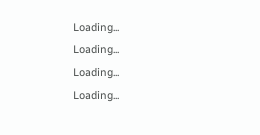Loading...
Loading...
Loading...
Loading...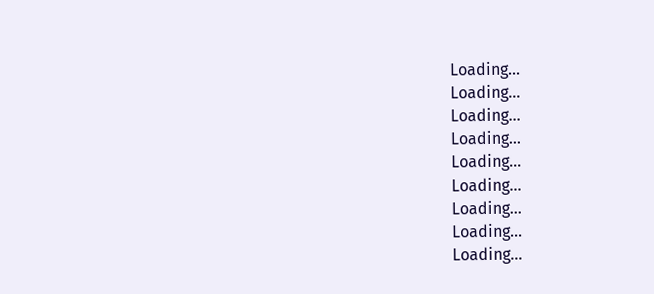Loading...
Loading...
Loading...
Loading...
Loading...
Loading...
Loading...
Loading...
Loading...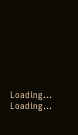Loading...
Loading...